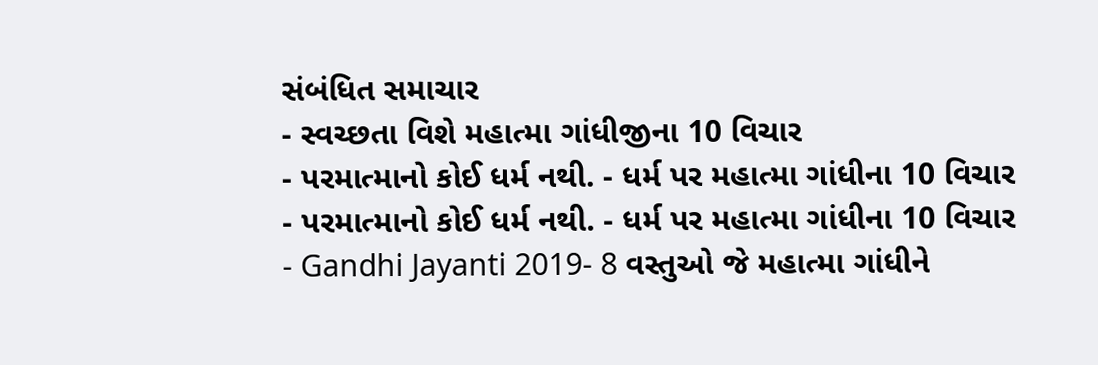સંબંધિત સમાચાર
- સ્વચ્છતા વિશે મહાત્મા ગાંધીજીના 10 વિચાર
- પરમાત્માનો કોઈ ધર્મ નથી. - ધર્મ પર મહાત્મા ગાંધીના 10 વિચાર
- પરમાત્માનો કોઈ ધર્મ નથી. - ધર્મ પર મહાત્મા ગાંધીના 10 વિચાર
- Gandhi Jayanti 2019- 8 વસ્તુઓ જે મહાત્મા ગાંધીને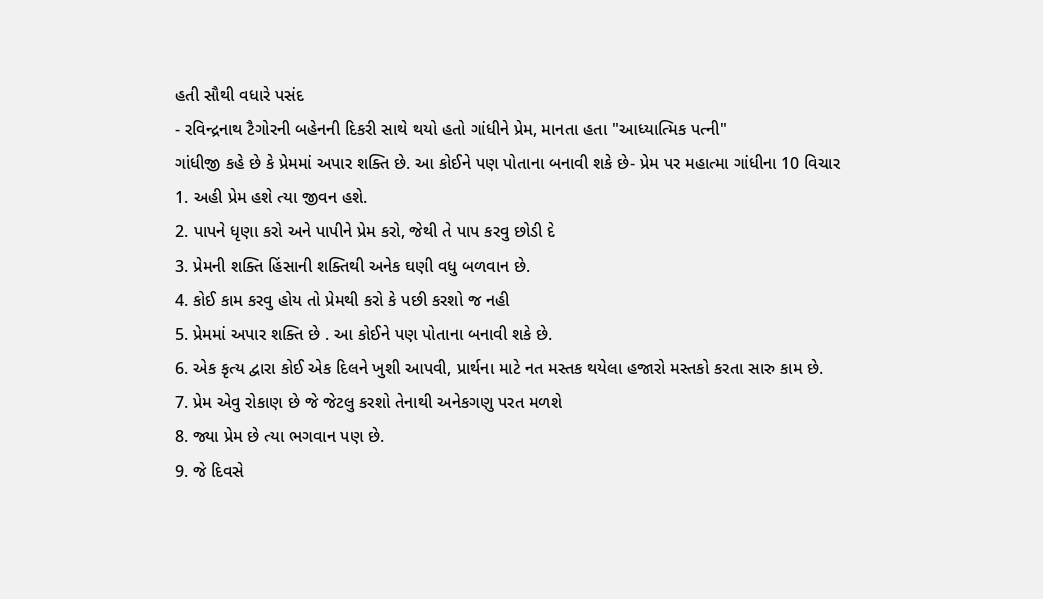હતી સૌથી વધારે પસંદ
- રવિન્દ્રનાથ ટૈગોરની બહેનની દિકરી સાથે થયો હતો ગાંધીને પ્રેમ, માનતા હતા "આધ્યાત્મિક પત્ની"
ગાંધીજી કહે છે કે પ્રેમમાં અપાર શક્તિ છે. આ કોઈને પણ પોતાના બનાવી શકે છે- પ્રેમ પર મહાત્મા ગાંધીના 10 વિચાર
1. અહી પ્રેમ હશે ત્યા જીવન હશે.
2. પાપને ધૃણા કરો અને પાપીને પ્રેમ કરો, જેથી તે પાપ કરવુ છોડી દે
3. પ્રેમની શક્તિ હિંસાની શક્તિથી અનેક ઘણી વધુ બળવાન છે.
4. કોઈ કામ કરવુ હોય તો પ્રેમથી કરો કે પછી કરશો જ નહી
5. પ્રેમમાં અપાર શક્તિ છે . આ કોઈને પણ પોતાના બનાવી શકે છે.
6. એક કૃત્ય દ્વારા કોઈ એક દિલને ખુશી આપવી, પ્રાર્થના માટે નત મસ્તક થયેલા હજારો મસ્તકો કરતા સારુ કામ છે.
7. પ્રેમ એવુ રોકાણ છે જે જેટલુ કરશો તેનાથી અનેકગણુ પરત મળશે
8. જ્યા પ્રેમ છે ત્યા ભગવાન પણ છે.
9. જે દિવસે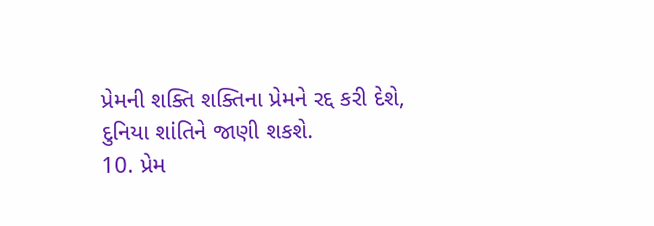પ્રેમની શક્તિ શક્તિના પ્રેમને રદ્દ કરી દેશે, દુનિયા શાંતિને જાણી શકશે.
10. પ્રેમ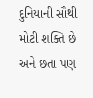દુનિયાની સૌથી મોટી શક્તિ છે અને છતા પણ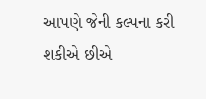આપણે જેની કલ્પના કરી શકીએ છીએ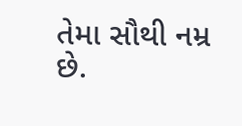તેમા સૌથી નમ્ર છે.